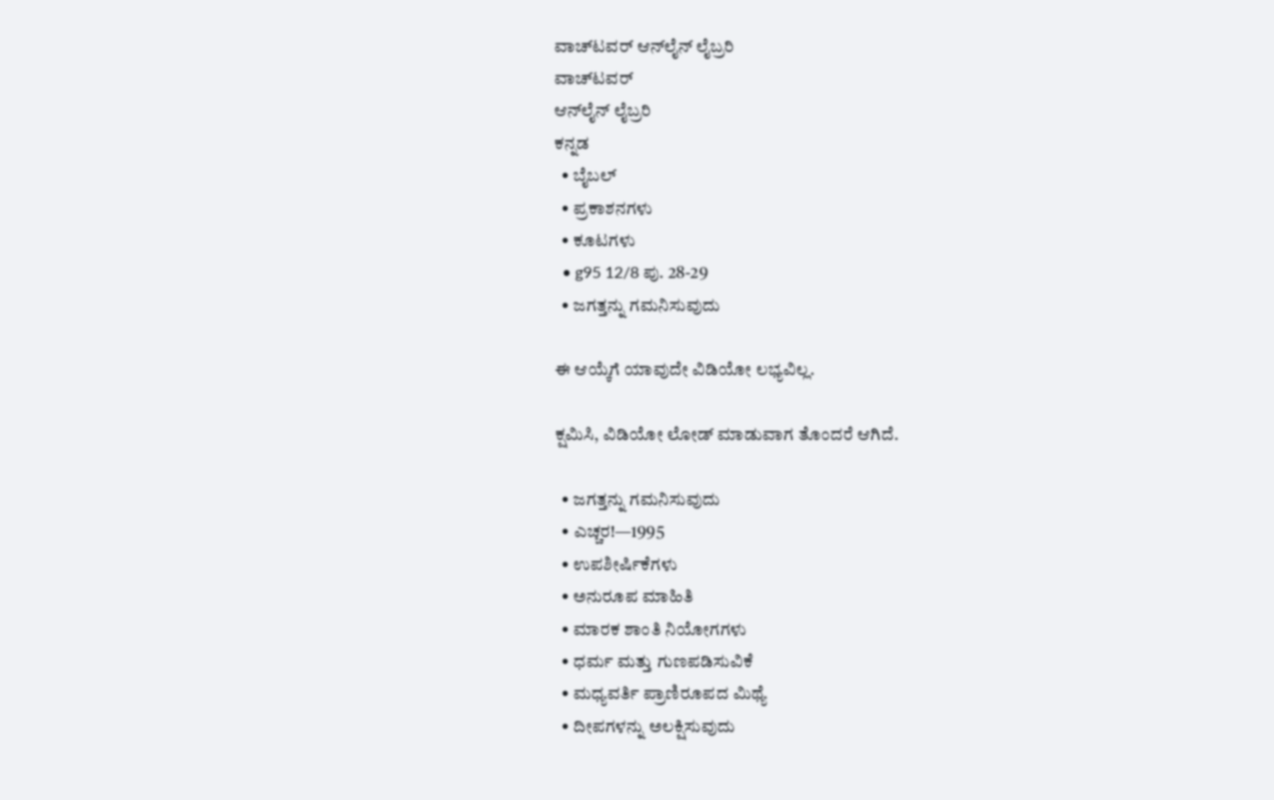ವಾಚ್‌ಟವರ್ ಆನ್‌ಲೈನ್ ಲೈಬ್ರರಿ
ವಾಚ್‌ಟವರ್
ಆನ್‌ಲೈನ್ ಲೈಬ್ರರಿ
ಕನ್ನಡ
  • ಬೈಬಲ್
  • ಪ್ರಕಾಶನಗಳು
  • ಕೂಟಗಳು
  • g95 12/8 ಪು. 28-29
  • ಜಗತ್ತನ್ನು ಗಮನಿಸುವುದು

ಈ ಆಯ್ಕೆಗೆ ಯಾವುದೇ ವಿಡಿಯೋ ಲಭ್ಯವಿಲ್ಲ.

ಕ್ಷಮಿಸಿ, ವಿಡಿಯೋ ಲೋಡ್ ಮಾಡುವಾಗ ತೊಂದರೆ ಆಗಿದೆ.

  • ಜಗತ್ತನ್ನು ಗಮನಿಸುವುದು
  • ಎಚ್ಚರ!—1995
  • ಉಪಶೀರ್ಷಿಕೆಗಳು
  • ಅನುರೂಪ ಮಾಹಿತಿ
  • ಮಾರಕ ಶಾಂತಿ ನಿಯೋಗಗಳು
  • ಧರ್ಮ ಮತ್ತು ಗುಣಪಡಿಸುವಿಕೆ
  • ಮಧ್ಯವರ್ತಿ ಪ್ರಾಣಿರೂಪದ ಮಿಥ್ಯೆ
  • ದೀಪಗಳನ್ನು ಅಲಕ್ಷಿಸುವುದು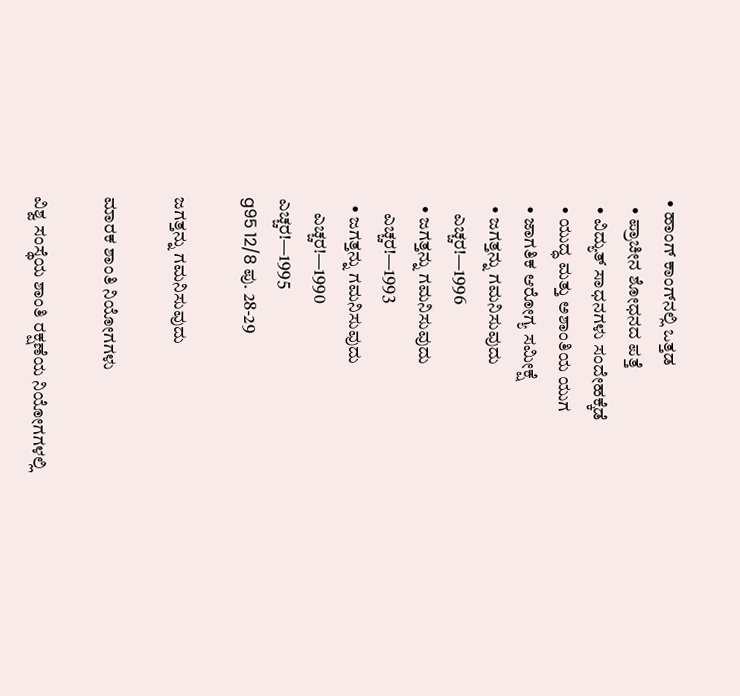• ಹಾಂಗ್‌ ಕಾಂಗ್‌ನಲ್ಲಿ ಒತ್ತಡ
  • ಪ್ರಾಚೀನ ಶೋಧನದ ಪತ್ತೆ
  • ವಿದ್ಯುತ್‌ ಸಾಧನಗಳು ಸಂದೇಹಕ್ಕೆಡೆ
  • ಯುದ್ಧ ಮತ್ತು ಅಶಾಂತಿಯ ಯುಗ
  • ಜಾಗತಿಕ ಆರೋಗ್ಯ ಸಮೀಕ್ಷೆ
  • ಜಗತ್ತನ್ನು ಗಮನಿಸುವುದು
    ಎಚ್ಚರ!—1996
  • ಜಗತ್ತನ್ನು ಗಮನಿಸುವುದು
    ಎಚ್ಚರ!—1993
  • ಜಗತ್ತನ್ನು ಗಮನಿಸುವುದು
    ಎಚ್ಚರ!—1990
ಎಚ್ಚರ!—1995
g95 12/8 ಪು. 28-29

ಜಗತ್ತನ್ನು ಗಮನಿಸುವುದು

ಮಾರಕ ಶಾಂತಿ ನಿಯೋಗಗಳು

ವಿಶ್ವ ಸಂಸ್ಥೆಯ ಶಾಂತಿ ರಕ್ಷಣೆಯ ನಿಯೋಗಗಳಲ್ಲಿ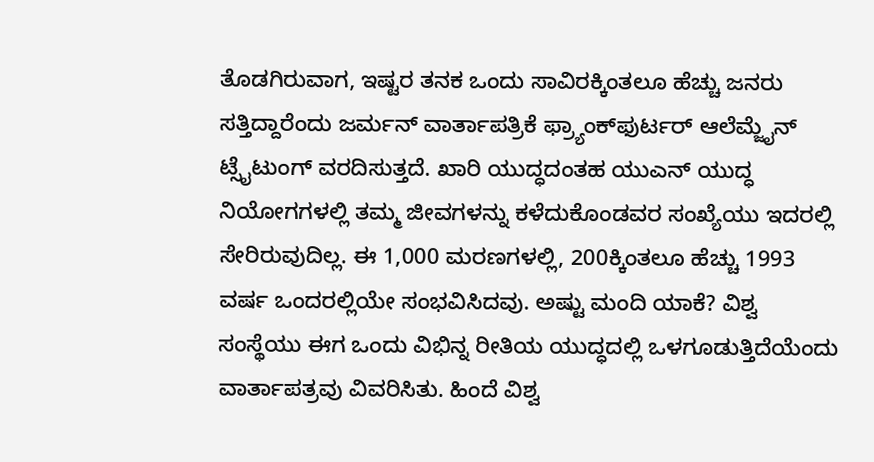ತೊಡಗಿರುವಾಗ, ಇಷ್ಟರ ತನಕ ಒಂದು ಸಾವಿರಕ್ಕಿಂತಲೂ ಹೆಚ್ಚು ಜನರು ಸತ್ತಿದ್ದಾರೆಂದು ಜರ್ಮನ್‌ ವಾರ್ತಾಪತ್ರಿಕೆ ಫ್ರ್ಯಾಂಕ್‌ಫುರ್ಟರ್‌ ಆಲೆಮ್ಜೈನ್‌ ಟ್ಸೈಟುಂಗ್‌ ವರದಿಸುತ್ತದೆ. ಖಾರಿ ಯುದ್ಧದಂತಹ ಯುಎನ್‌ ಯುದ್ಧ ನಿಯೋಗಗಳಲ್ಲಿ ತಮ್ಮ ಜೀವಗಳನ್ನು ಕಳೆದುಕೊಂಡವರ ಸಂಖ್ಯೆಯು ಇದರಲ್ಲಿ ಸೇರಿರುವುದಿಲ್ಲ. ಈ 1,000 ಮರಣಗಳಲ್ಲಿ, 200ಕ್ಕಿಂತಲೂ ಹೆಚ್ಚು 1993 ವರ್ಷ ಒಂದರಲ್ಲಿಯೇ ಸಂಭವಿಸಿದವು. ಅಷ್ಟು ಮಂದಿ ಯಾಕೆ? ವಿಶ್ವ ಸಂಸ್ಥೆಯು ಈಗ ಒಂದು ವಿಭಿನ್ನ ರೀತಿಯ ಯುದ್ಧದಲ್ಲಿ ಒಳಗೂಡುತ್ತಿದೆಯೆಂದು ವಾರ್ತಾಪತ್ರವು ವಿವರಿಸಿತು. ಹಿಂದೆ ವಿಶ್ವ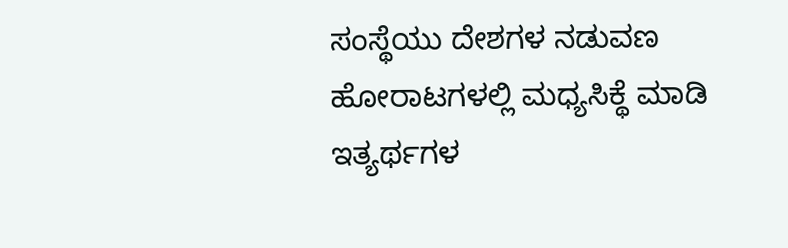ಸಂಸ್ಥೆಯು ದೇಶಗಳ ನಡುವಣ ಹೋರಾಟಗಳಲ್ಲಿ ಮಧ್ಯಸಿಕ್ಥೆ ಮಾಡಿ ಇತ್ಯರ್ಥಗಳ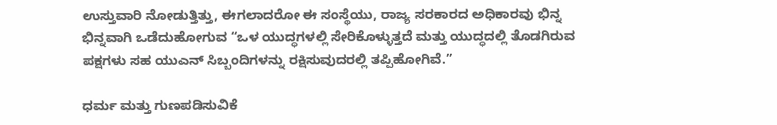ಉಸ್ತುವಾರಿ ನೋಡುತ್ತಿತ್ತು, ಈಗಲಾದರೋ ಈ ಸಂಸ್ಥೆಯು, ರಾಜ್ಯ ಸರಕಾರದ ಅಧಿಕಾರವು ಭಿನ್ನ ಭಿನ್ನವಾಗಿ ಒಡೆದುಹೋಗುವ “ಒಳ ಯುದ್ಧಗಳಲ್ಲಿ ಸೇರಿಕೊಳ್ಳುತ್ತದೆ ಮತ್ತು ಯುದ್ಧದಲ್ಲಿ ತೊಡಗಿರುವ ಪಕ್ಷಗಳು ಸಹ ಯುಎನ್‌ ಸಿಬ್ಬಂದಿಗಳನ್ನು ರಕ್ಷಿಸುವುದರಲ್ಲಿ ತಪ್ಪಿಹೋಗಿವೆ.”

ಧರ್ಮ ಮತ್ತು ಗುಣಪಡಿಸುವಿಕೆ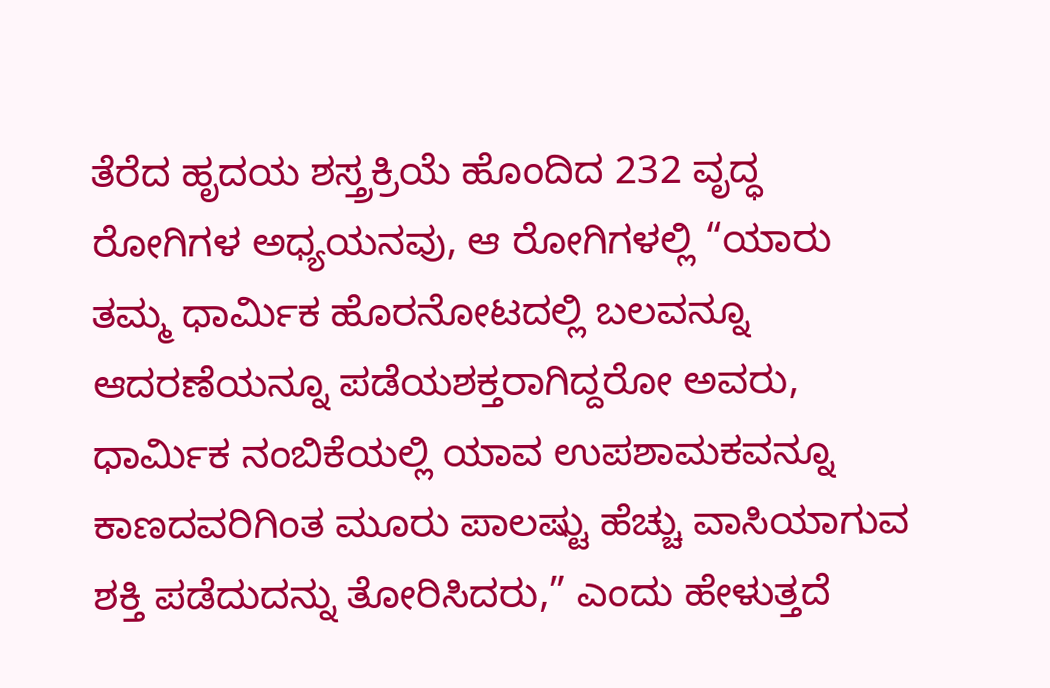ತೆರೆದ ಹೃದಯ ಶಸ್ತ್ರಕ್ರಿಯೆ ಹೊಂದಿದ 232 ವೃದ್ಧ ರೋಗಿಗಳ ಅಧ್ಯಯನವು, ಆ ರೋಗಿಗಳಲ್ಲಿ “ಯಾರು ತಮ್ಮ ಧಾರ್ಮಿಕ ಹೊರನೋಟದಲ್ಲಿ ಬಲವನ್ನೂ ಆದರಣೆಯನ್ನೂ ಪಡೆಯಶಕ್ತರಾಗಿದ್ದರೋ ಅವರು, ಧಾರ್ಮಿಕ ನಂಬಿಕೆಯಲ್ಲಿ ಯಾವ ಉಪಶಾಮಕವನ್ನೂ ಕಾಣದವರಿಗಿಂತ ಮೂರು ಪಾಲಷ್ಟು ಹೆಚ್ಚು ವಾಸಿಯಾಗುವ ಶಕ್ತಿ ಪಡೆದುದನ್ನು ತೋರಿಸಿದರು,” ಎಂದು ಹೇಳುತ್ತದೆ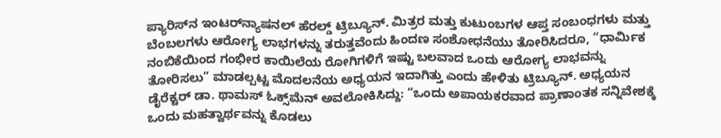ಪ್ಯಾರಿಸ್‌ನ ಇಂಟರ್‌ನ್ಯಾಷನಲ್‌ ಹೆರಲ್ಡ್‌ ಟ್ರಿಬ್ಯೂನ್‌. ಮಿತ್ರರ ಮತ್ತು ಕುಟುಂಬಗಳ ಆಪ್ತ ಸಂಬಂಧಗಳು ಮತ್ತು ಬೆಂಬಲಗಳು ಆರೋಗ್ಯ ಲಾಭಗಳನ್ನು ತರುತ್ತವೆಂದು ಹಿಂದಣ ಸಂಶೋಧನೆಯು ತೋರಿಸಿದರೂ, “ಧಾರ್ಮಿಕ ನಂಬಿಕೆಯಿಂದ ಗಂಭೀರ ಕಾಯಿಲೆಯ ರೋಗಿಗಳಿಗೆ ಇಷ್ಟು ಬಲವಾದ ಒಂದು ಆರೋಗ್ಯ ಲಾಭವನ್ನು ತೋರಿಸಲು” ಮಾಡಲ್ಪಟ್ಟ ಮೊದಲನೆಯ ಅಧ್ಯಯನ ಇದಾಗಿತ್ತು ಎಂದು ಹೇಳಿತು ಟ್ರಿಬ್ಯೂನ್‌. ಅಧ್ಯಯನ ಡೈರೆಕ್ಟರ್‌ ಡಾ. ಥಾಮಸ್‌ ಓಕ್ಸ್‌ಮೆನ್‌ ಅವಲೋಕಿಸಿದ್ದು: “ಒಂದು ಅಪಾಯಕರವಾದ ಪ್ರಾಣಾಂತಕ ಸನ್ನಿವೇಶಕ್ಕೆ ಒಂದು ಮಹತ್ವಾರ್ಥವನ್ನು ಕೊಡಲು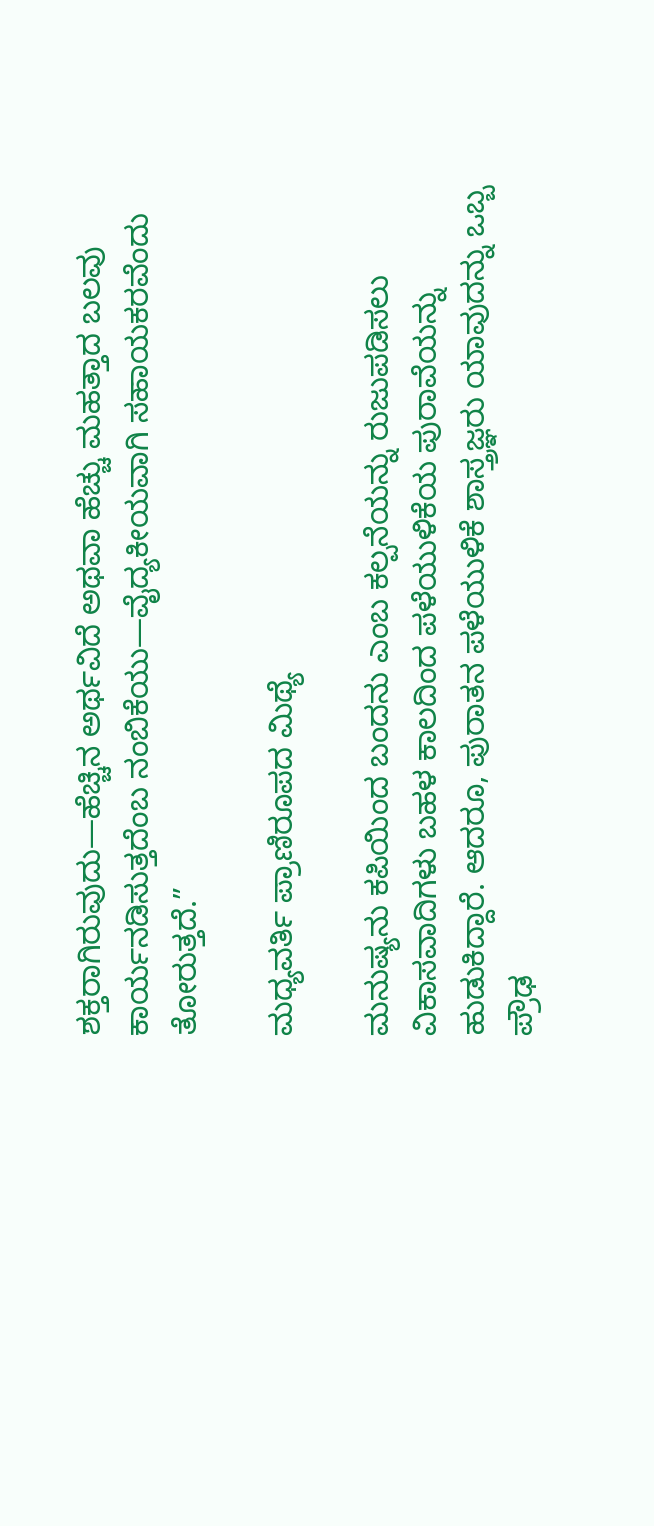ಶಕ್ತರಾಗಿರುವುದು—ಹೆಚ್ಚಿನ ಅರ್ಥವಿದೆ ಅಥವಾ ಹೆಚ್ಚು ಮಹತ್ತಾದ ಬಲವು ಕಾರ್ಯನಡಿಸುತ್ತದೆಂಬ ನಂಬಿಕೆಯು—ವೈದ್ಯಕೀಯವಾಗಿ ಸಹಾಯಕರವೆಂದು ತೋರುತ್ತದೆ.”

ಮಧ್ಯವರ್ತಿ ಪ್ರಾಣಿರೂಪದ ಮಿಥ್ಯೆ

ಮನುಷ್ಯನು ಕಪಿಯಿಂದ ಬಂದನು ಎಂಬ ಕಲ್ಪನೆಯನ್ನು ರುಜುಪಡಿಸಲು ವಿಕಾಸವಾದಿಗಳು ಬಹಳ ಕಾಲದಿಂದ ಪಳೆಯುಳಿಕೆಯ ಪುರಾವೆಯನ್ನು ಹುಡುಕಿದ್ದಾರೆ. ಆದರೂ, ಪುರಾತನ ಪಳೆಯುಳಿಕೆ ಶಾಸ್ತ್ರಜ್ಞರು ಯಾವುದನ್ನು ಒಬ್ಬ ಪ್ರೌಢ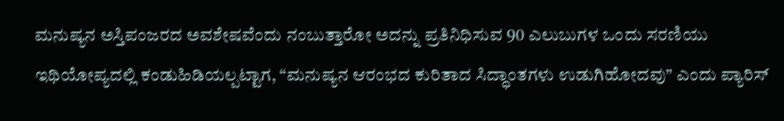ಮನುಷ್ಯನ ಅಸ್ತಿಪಂಜರದ ಅವಶೇಷವೆಂದು ನಂಬುತ್ತಾರೋ ಅದನ್ನು ಪ್ರತಿನಿಧಿಸುವ 90 ಎಲುಬುಗಳ ಒಂದು ಸರಣಿಯು ಇಥಿಯೋಪ್ಯದಲ್ಲಿ ಕಂಡುಹಿಡಿಯಲ್ಪಟ್ಟಾಗ, “ಮನುಷ್ಯನ ಆರಂಭದ ಕುರಿತಾದ ಸಿದ್ಧಾಂತಗಳು ಉಡುಗಿಹೋದವು” ಎಂದು ಪ್ಯಾರಿಸ್‌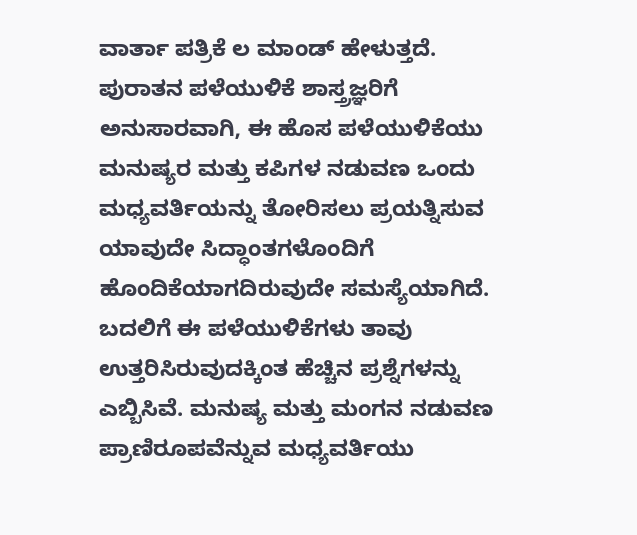ವಾರ್ತಾ ಪತ್ರಿಕೆ ಲ ಮಾಂಡ್‌ ಹೇಳುತ್ತದೆ. ಪುರಾತನ ಪಳೆಯುಳಿಕೆ ಶಾಸ್ತ್ರಜ್ಞರಿಗೆ ಅನುಸಾರವಾಗಿ, ಈ ಹೊಸ ಪಳೆಯುಳಿಕೆಯು ಮನುಷ್ಯರ ಮತ್ತು ಕಪಿಗಳ ನಡುವಣ ಒಂದು ಮಧ್ಯವರ್ತಿಯನ್ನು ತೋರಿಸಲು ಪ್ರಯತ್ನಿಸುವ ಯಾವುದೇ ಸಿದ್ಧಾಂತಗಳೊಂದಿಗೆ ಹೊಂದಿಕೆಯಾಗದಿರುವುದೇ ಸಮಸ್ಯೆಯಾಗಿದೆ. ಬದಲಿಗೆ ಈ ಪಳೆಯುಳಿಕೆಗಳು ತಾವು ಉತ್ತರಿಸಿರುವುದಕ್ಕಿಂತ ಹೆಚ್ಚಿನ ಪ್ರಶ್ನೆಗಳನ್ನು ಎಬ್ಬಿಸಿವೆ. ಮನುಷ್ಯ ಮತ್ತು ಮಂಗನ ನಡುವಣ ಪ್ರಾಣಿರೂಪವೆನ್ನುವ ಮಧ್ಯವರ್ತಿಯು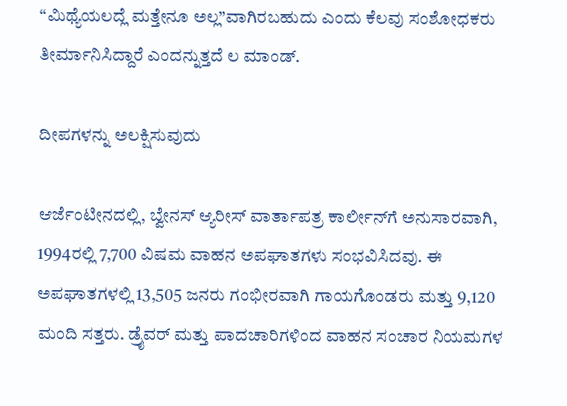“ಮಿಥ್ಯೆಯಲದ್ಲೆ ಮತ್ತೇನೂ ಅಲ್ಲ”ವಾಗಿರಬಹುದು ಎಂದು ಕೆಲವು ಸಂಶೋಧಕರು ತೀರ್ಮಾನಿಸಿದ್ದಾರೆ ಎಂದನ್ನುತ್ತದೆ ಲ ಮಾಂಡ್‌.

ದೀಪಗಳನ್ನು ಅಲಕ್ಷಿಸುವುದು

ಆರ್ಜೆಂಟೀನದಲ್ಲಿ, ಬ್ವೇನಸ್‌ ಆ್ಯರೀಸ್‌ ವಾರ್ತಾಪತ್ರ ಕಾರ್ಲೀನ್‌ಗೆ ಅನುಸಾರವಾಗಿ, 1994ರಲ್ಲಿ 7,700 ವಿಷಮ ವಾಹನ ಅಪಘಾತಗಳು ಸಂಭವಿಸಿದವು. ಈ ಅಪಘಾತಗಳಲ್ಲಿ 13,505 ಜನರು ಗಂಭೀರವಾಗಿ ಗಾಯಗೊಂಡರು ಮತ್ತು 9,120 ಮಂದಿ ಸತ್ತರು. ಡ್ರೈವರ್‌ ಮತ್ತು ಪಾದಚಾರಿಗಳಿಂದ ವಾಹನ ಸಂಚಾರ ನಿಯಮಗಳ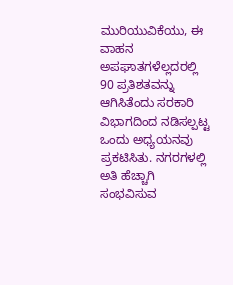ಮುರಿಯುವಿಕೆಯು, ಈ ವಾಹನ ಅಪಘಾತಗಳೆಲ್ಲದರಲ್ಲಿ 90 ಪ್ರತಿಶತವನ್ನು ಆಗಿಸಿತೆಂದು ಸರಕಾರಿ ವಿಭಾಗದಿಂದ ನಡಿಸಲ್ಪಟ್ಟ ಒಂದು ಅಧ್ಯಯನವು ಪ್ರಕಟಿಸಿತು. ನಗರಗಳಲ್ಲಿ ಅತಿ ಹೆಚ್ಚಾಗಿ ಸಂಭವಿಸುವ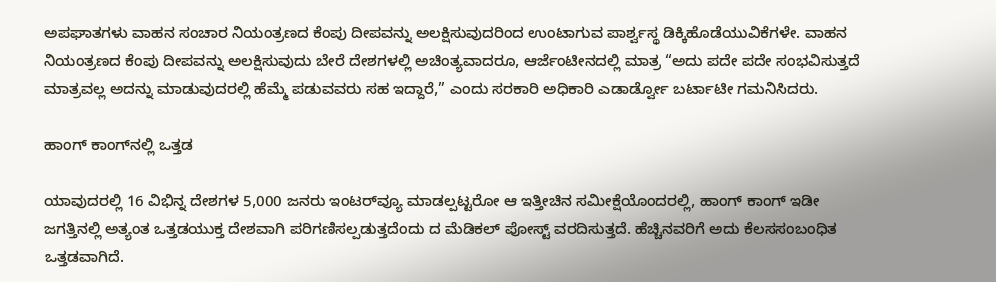ಅಪಘಾತಗಳು ವಾಹನ ಸಂಚಾರ ನಿಯಂತ್ರಣದ ಕೆಂಪು ದೀಪವನ್ನು ಅಲಕ್ಷಿಸುವುದರಿಂದ ಉಂಟಾಗುವ ಪಾರ್ಶ್ವಸ್ಥ ಡಿಕ್ಕಿಹೊಡೆಯುವಿಕೆಗಳೇ. ವಾಹನ ನಿಯಂತ್ರಣದ ಕೆಂಪು ದೀಪವನ್ನು ಅಲಕ್ಷಿಸುವುದು ಬೇರೆ ದೇಶಗಳಲ್ಲಿ ಅಚಿಂತ್ಯವಾದರೂ, ಆರ್ಜೆಂಟೀನದಲ್ಲಿ ಮಾತ್ರ “ಅದು ಪದೇ ಪದೇ ಸಂಭವಿಸುತ್ತದೆ ಮಾತ್ರವಲ್ಲ ಅದನ್ನು ಮಾಡುವುದರಲ್ಲಿ ಹೆಮ್ಮೆ ಪಡುವವರು ಸಹ ಇದ್ದಾರೆ,” ಎಂದು ಸರಕಾರಿ ಅಧಿಕಾರಿ ಎಡಾರ್ಡ್ವೋ ಬರ್ಟಾಟೀ ಗಮನಿಸಿದರು.

ಹಾಂಗ್‌ ಕಾಂಗ್‌ನಲ್ಲಿ ಒತ್ತಡ

ಯಾವುದರಲ್ಲಿ 16 ವಿಭಿನ್ನ ದೇಶಗಳ 5,000 ಜನರು ಇಂಟರ್‌ವ್ಯೂ ಮಾಡಲ್ಪಟ್ಟರೋ ಆ ಇತ್ತೀಚಿನ ಸಮೀಕ್ಷೆಯೊಂದರಲ್ಲಿ, ಹಾಂಗ್‌ ಕಾಂಗ್‌ ಇಡೀ ಜಗತ್ತಿನಲ್ಲಿ ಅತ್ಯಂತ ಒತ್ತಡಯುಕ್ತ ದೇಶವಾಗಿ ಪರಿಗಣಿಸಲ್ಪಡುತ್ತದೆಂದು ದ ಮೆಡಿಕಲ್‌ ಪೋಸ್ಟ್‌ ವರದಿಸುತ್ತದೆ. ಹೆಚ್ಚಿನವರಿಗೆ ಅದು ಕೆಲಸಸಂಬಂಧಿತ ಒತ್ತಡವಾಗಿದೆ.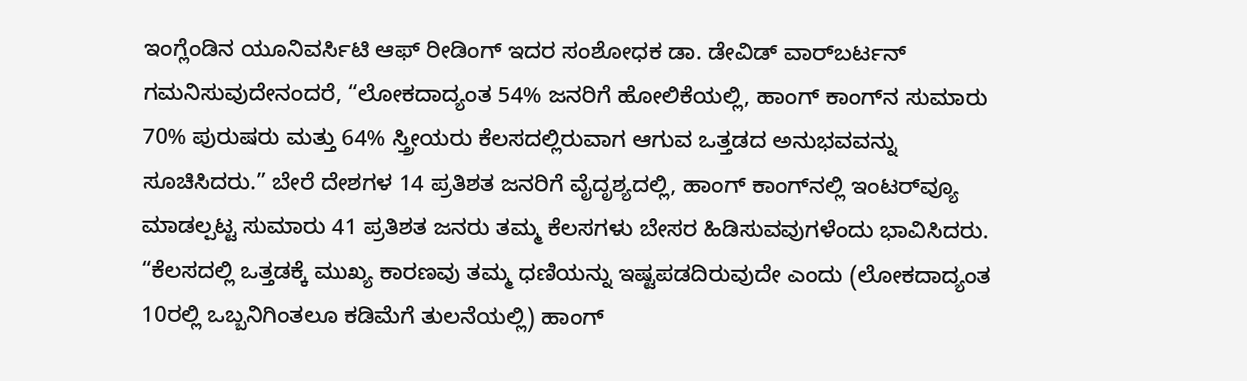ಇಂಗ್ಲೆಂಡಿನ ಯೂನಿವರ್ಸಿಟಿ ಆಫ್‌ ರೀಡಿಂಗ್‌ ಇದರ ಸಂಶೋಧಕ ಡಾ. ಡೇವಿಡ್‌ ವಾರ್‌ಬರ್ಟನ್‌ ಗಮನಿಸುವುದೇನಂದರೆ, “ಲೋಕದಾದ್ಯಂತ 54% ಜನರಿಗೆ ಹೋಲಿಕೆಯಲ್ಲಿ, ಹಾಂಗ್‌ ಕಾಂಗ್‌ನ ಸುಮಾರು 70% ಪುರುಷರು ಮತ್ತು 64% ಸ್ತ್ರೀಯರು ಕೆಲಸದಲ್ಲಿರುವಾಗ ಆಗುವ ಒತ್ತಡದ ಅನುಭವವನ್ನು ಸೂಚಿಸಿದರು.” ಬೇರೆ ದೇಶಗಳ 14 ಪ್ರತಿಶತ ಜನರಿಗೆ ವೈದೃಶ್ಯದಲ್ಲಿ, ಹಾಂಗ್‌ ಕಾಂಗ್‌ನಲ್ಲಿ ಇಂಟರ್‌ವ್ಯೂ ಮಾಡಲ್ಪಟ್ಟ ಸುಮಾರು 41 ಪ್ರತಿಶತ ಜನರು ತಮ್ಮ ಕೆಲಸಗಳು ಬೇಸರ ಹಿಡಿಸುವವುಗಳೆಂದು ಭಾವಿಸಿದರು. “ಕೆಲಸದಲ್ಲಿ ಒತ್ತಡಕ್ಕೆ ಮುಖ್ಯ ಕಾರಣವು ತಮ್ಮ ಧಣಿಯನ್ನು ಇಷ್ಟಪಡದಿರುವುದೇ ಎಂದು (ಲೋಕದಾದ್ಯಂತ 10ರಲ್ಲಿ ಒಬ್ಬನಿಗಿಂತಲೂ ಕಡಿಮೆಗೆ ತುಲನೆಯಲ್ಲಿ) ಹಾಂಗ್‌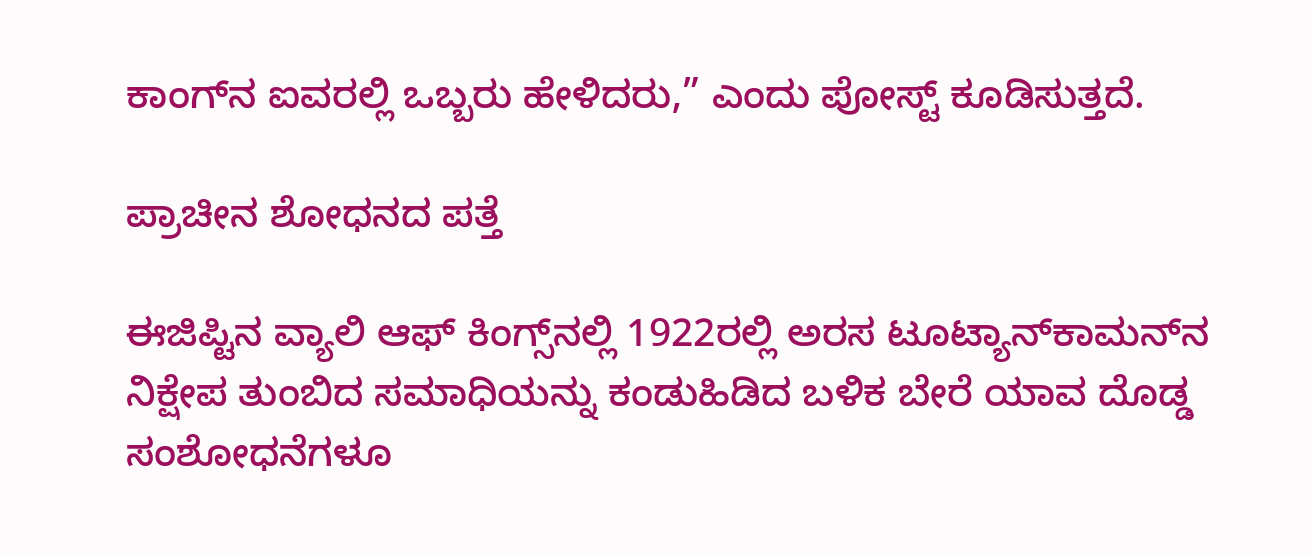ಕಾಂಗ್‌ನ ಐವರಲ್ಲಿ ಒಬ್ಬರು ಹೇಳಿದರು,” ಎಂದು ಪೋಸ್ಟ್‌ ಕೂಡಿಸುತ್ತದೆ.

ಪ್ರಾಚೀನ ಶೋಧನದ ಪತ್ತೆ

ಈಜಿಪ್ಟಿನ ವ್ಯಾಲಿ ಆಫ್‌ ಕಿಂಗ್ಸ್‌ನಲ್ಲಿ 1922ರಲ್ಲಿ ಅರಸ ಟೂಟ್ಯಾನ್‌ಕಾಮನ್‌ನ ನಿಕ್ಷೇಪ ತುಂಬಿದ ಸಮಾಧಿಯನ್ನು ಕಂಡುಹಿಡಿದ ಬಳಿಕ ಬೇರೆ ಯಾವ ದೊಡ್ಡ ಸಂಶೋಧನೆಗಳೂ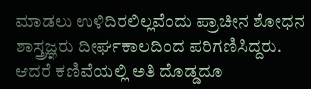ಮಾಡಲು ಉಳಿದಿರಲಿಲ್ಲವೆಂದು ಪ್ರಾಚೀನ ಶೋಧನ ಶಾಸ್ತ್ರಜ್ಞರು ದೀರ್ಘಕಾಲದಿಂದ ಪರಿಗಣಿಸಿದ್ದರು. ಆದರೆ ಕಣಿವೆಯಲ್ಲಿ ಅತಿ ದೊಡ್ಡದೂ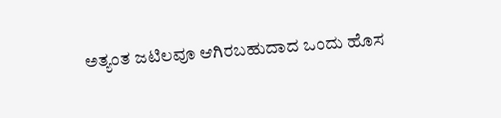ಅತ್ಯಂತ ಜಟಿಲವೂ ಆಗಿರಬಹುದಾದ ಒಂದು ಹೊಸ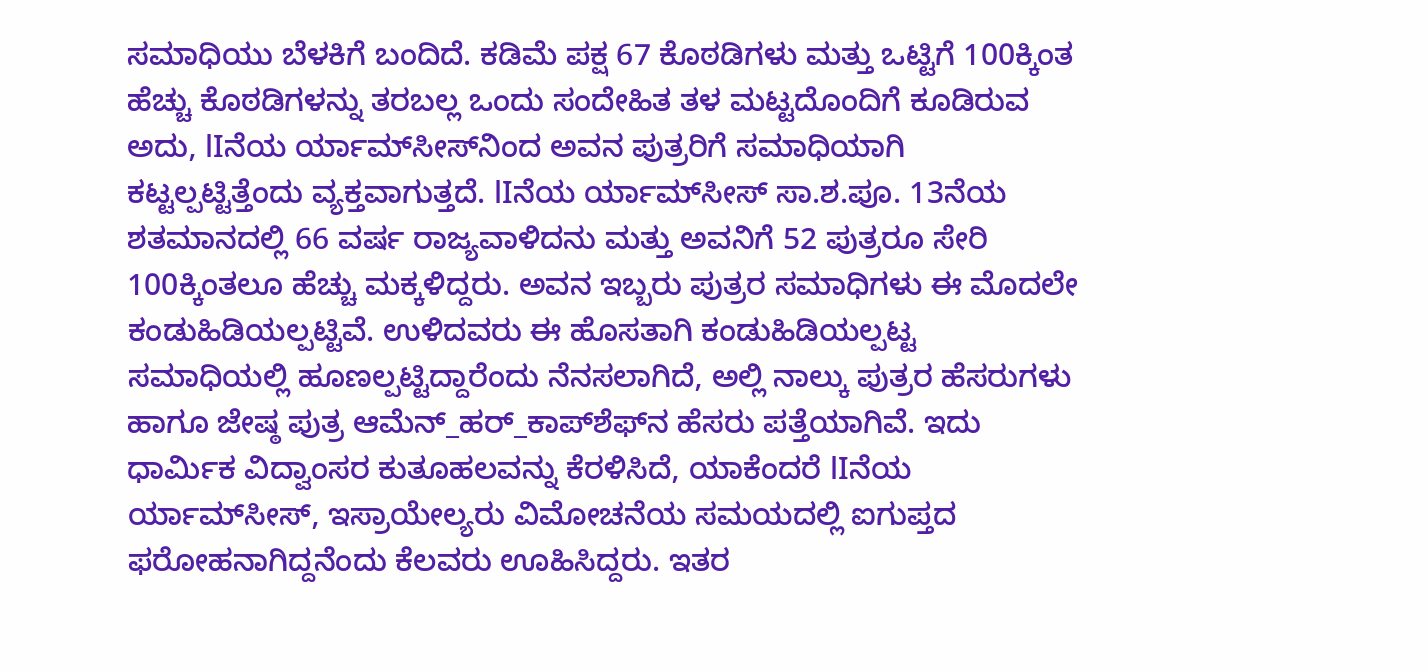ಸಮಾಧಿಯು ಬೆಳಕಿಗೆ ಬಂದಿದೆ. ಕಡಿಮೆ ಪಕ್ಷ 67 ಕೊಠಡಿಗಳು ಮತ್ತು ಒಟ್ಟಿಗೆ 100ಕ್ಕಿಂತ ಹೆಚ್ಚು ಕೊಠಡಿಗಳನ್ನು ತರಬಲ್ಲ ಒಂದು ಸಂದೇಹಿತ ತಳ ಮಟ್ಟದೊಂದಿಗೆ ಕೂಡಿರುವ ಅದು, lIನೆಯ ರ್ಯಾಮ್‌ಸೀಸ್‌ನಿಂದ ಅವನ ಪುತ್ರರಿಗೆ ಸಮಾಧಿಯಾಗಿ ಕಟ್ಟಲ್ಪಟ್ಟಿತ್ತೆಂದು ವ್ಯಕ್ತವಾಗುತ್ತದೆ. lIನೆಯ ರ್ಯಾಮ್‌ಸೀಸ್‌ ಸಾ.ಶ.ಪೂ. 13ನೆಯ ಶತಮಾನದಲ್ಲಿ 66 ವರ್ಷ ರಾಜ್ಯವಾಳಿದನು ಮತ್ತು ಅವನಿಗೆ 52 ಪುತ್ರರೂ ಸೇರಿ 100ಕ್ಕಿಂತಲೂ ಹೆಚ್ಚು ಮಕ್ಕಳಿದ್ದರು. ಅವನ ಇಬ್ಬರು ಪುತ್ರರ ಸಮಾಧಿಗಳು ಈ ಮೊದಲೇ ಕಂಡುಹಿಡಿಯಲ್ಪಟ್ಟಿವೆ. ಉಳಿದವರು ಈ ಹೊಸತಾಗಿ ಕಂಡುಹಿಡಿಯಲ್ಪಟ್ಟ ಸಮಾಧಿಯಲ್ಲಿ ಹೂಣಲ್ಪಟ್ಟಿದ್ದಾರೆಂದು ನೆನಸಲಾಗಿದೆ, ಅಲ್ಲಿ ನಾಲ್ಕು ಪುತ್ರರ ಹೆಸರುಗಳು ಹಾಗೂ ಜೇಷ್ಠ ಪುತ್ರ ಆಮೆನ್‌_ಹರ್‌_ಕಾಪ್‌ಶೆಫ್‌ನ ಹೆಸರು ಪತ್ತೆಯಾಗಿವೆ. ಇದು ಧಾರ್ಮಿಕ ವಿದ್ವಾಂಸರ ಕುತೂಹಲವನ್ನು ಕೆರಳಿಸಿದೆ, ಯಾಕೆಂದರೆ lIನೆಯ ರ್ಯಾಮ್‌ಸೀಸ್‌, ಇಸ್ರಾಯೇಲ್ಯರು ವಿಮೋಚನೆಯ ಸಮಯದಲ್ಲಿ ಐಗುಪ್ತದ ಫರೋಹನಾಗಿದ್ದನೆಂದು ಕೆಲವರು ಊಹಿಸಿದ್ದರು. ಇತರ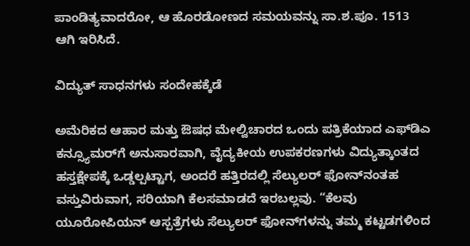ಪಾಂಡಿತ್ಯವಾದರೋ, ಆ ಹೊರಡೋಣದ ಸಮಯವನ್ನು ಸಾ.ಶ.ಪೂ. 1513 ಆಗಿ ಇರಿಸಿದೆ.

ವಿದ್ಯುತ್‌ ಸಾಧನಗಳು ಸಂದೇಹಕ್ಕೆಡೆ

ಅಮೆರಿಕದ ಆಹಾರ ಮತ್ತು ಔಷಧ ಮೇಲ್ವಿಚಾರದ ಒಂದು ಪತ್ರಿಕೆಯಾದ ಎಫ್‌ಡಿಎ ಕನ್ಸ್ಯೂಮರ್‌ಗೆ ಅನುಸಾರವಾಗಿ, ವೈದ್ಯಕೀಯ ಉಪಕರಣಗಳು ವಿದ್ಯುತ್ಕಾಂತದ ಹಸ್ತಕ್ಷೇಪಕ್ಕೆ ಒಡ್ಡಲ್ಪಟ್ಟಾಗ, ಅಂದರೆ ಹತ್ತಿರದಲ್ಲಿ ಸೆಲ್ಯುಲರ್‌ ಫೋನ್‌ನಂತಹ ವಸ್ತುವಿರುವಾಗ, ಸರಿಯಾಗಿ ಕೆಲಸಮಾಡದೆ ಇರಬಲ್ಲವು. “ಕೆಲವು ಯೂರೋಪಿಯನ್‌ ಆಸ್ಪತ್ರೆಗಳು ಸೆಲ್ಯುಲರ್‌ ಫೋನ್‌ಗಳನ್ನು ತಮ್ಮ ಕಟ್ಟಡಗಳಿಂದ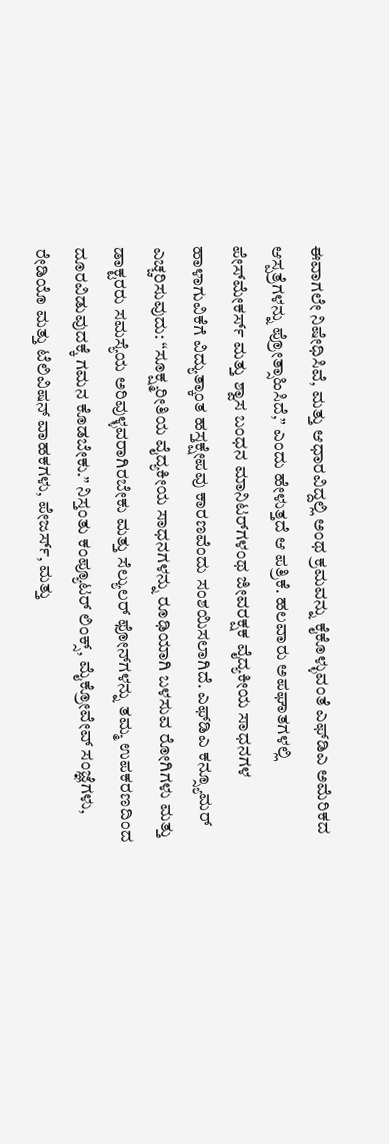ಈವಾಗಲೇ ನಿಷೇಧಿಸಿವೆ, ಮತ್ತು ಆಧಾರವಿದ್ದಲ್ಲಿ ಅಂಥ ಕ್ರಮವನ್ನು ಕೈಕೊಳ್ಳುವಂತೆ ಎಫ್‌ಡಿಎ ಅಮೆರಿಕದ ಆಸ್ಪತ್ರೆಗಳನ್ನು ಪ್ರೋತ್ಸಾಹಿಸಿದೆ,” ಎಂದು ಹೇಳುತ್ತದೆ ಆ ಪತ್ರಿಕೆ. ಹಲವಾರು ಅಪಘಾತಗಳಲ್ಲಿ ಪೇಸ್‌ಮೇಕರ್ಸ್‌ ಮತ್ತು ಶ್ವಾಸ ಬಂಧನ ಮಾನಿಟರ್‌ಗಳಂಥ ಜೀವರಕ್ಷಕ ವೈದ್ಯಕೀಯ ಸಾಧನಗಳ ಹಾಳಾಗುವಿಕೆಗೆ ವಿದ್ಯುತ್ಕಾಂತ ಹಸ್ತಕ್ಷೇಪವು ಕಾರಣವೆಂದು ಸಂಶಯಿಸಲಾಗಿದೆ. ಎಫ್‌ಡಿಎ ಕನ್ಸ್ಯೂಮರ್‌ ಎಚ್ಚರಿಸುವುದು: “ಸೂಕ್ಷ್ಮರೀತಿಯ ವೈದ್ಯಕೀಯ ಸಾಧನಗಳನ್ನು ರೂಢಿಯಾಗಿ ಬಳಸುವ ರೋಗಿಗಳು ಮತ್ತು ಡಾಕ್ಟರರು ಸಮಸ್ಯೆಯ ಅರಿವುಳ್ಳವರಾಗಿರಬೇಕು ಮತ್ತು ಸೆಲ್ಯುಲರ್‌ ಫೋನ್‌ಗಳನ್ನು ತಮ್ಮ ಉಪಕರಣದಿಂದ ದೂರವಿಡುವುದಕ್ಕೆ ಗಮನ ಕೊಡಬೇಕು.” ನಿಸ್ತಂತು ಕಂಪ್ಯೂಟರ್‌ ಲಿಂಕ್ಸ್‌, ಮೈಕ್ರೋವೇವ್‌ ಸಂಜ್ಞೆಗಳು, ರೇಡಿಯೊ ಮತ್ತು ಟೆಲಿವಿಷನ್‌ ವಾಹಕಗಳು, ಪೇಜರ್ಸ್‌, ಮತ್ತು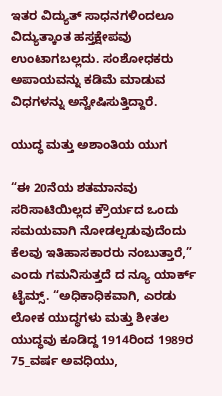ಇತರ ವಿದ್ಯುತ್‌ ಸಾಧನಗಳಿಂದಲೂ ವಿದ್ಯುತ್ಕಾಂತ ಹಸ್ತಕ್ಷೇಪವು ಉಂಟಾಗಬಲ್ಲದು. ಸಂಶೋಧಕರು ಅಪಾಯವನ್ನು ಕಡಿಮೆ ಮಾಡುವ ವಿಧಗಳನ್ನು ಅನ್ವೇಷಿಸುತ್ತಿದ್ದಾರೆ.

ಯುದ್ಧ ಮತ್ತು ಅಶಾಂತಿಯ ಯುಗ

“ಈ 20ನೆಯ ಶತಮಾನವು ಸರಿಸಾಟಿಯಿಲ್ಲದ ಕ್ರೌರ್ಯದ ಒಂದು ಸಮಯವಾಗಿ ನೋಡಲ್ಪಡುವುದೆಂದು ಕೆಲವು ಇತಿಹಾಸಕಾರರು ನಂಬುತ್ತಾರೆ,” ಎಂದು ಗಮನಿಸುತ್ತದೆ ದ ನ್ಯೂ ಯಾರ್ಕ್‌ ಟೈಮ್ಸ್‌. “ಅಧಿಕಾಧಿಕವಾಗಿ, ಎರಡು ಲೋಕ ಯುದ್ಧಗಳು ಮತ್ತು ಶೀತಲ ಯುದ್ಧವು ಕೂಡಿದ್ದ 1914ರಿಂದ 1989ರ 75_ವರ್ಷ ಅವಧಿಯು,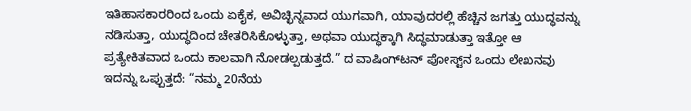ಇತಿಹಾಸಕಾರರಿಂದ ಒಂದು ಏಕೈಕ, ಅವಿಚ್ಛಿನ್ನವಾದ ಯುಗವಾಗಿ, ಯಾವುದರಲ್ಲಿ ಹೆಚ್ಚಿನ ಜಗತ್ತು ಯುದ್ಧವನ್ನು ನಡಿಸುತ್ತಾ, ಯುದ್ಧದಿಂದ ಚೇತರಿಸಿಕೊಳ್ಳುತ್ತಾ, ಅಥವಾ ಯುದ್ಧಕ್ಕಾಗಿ ಸಿದ್ಧಮಾಡುತ್ತಾ ಇತ್ತೋ ಆ ಪ್ರತ್ಯೇಕಿತವಾದ ಒಂದು ಕಾಲವಾಗಿ ನೋಡಲ್ಪಡುತ್ತದೆ.” ದ ವಾಷಿಂಗ್‌ಟನ್‌ ಪೋಸ್ಟ್‌ನ ಒಂದು ಲೇಖನವು ಇದನ್ನು ಒಪ್ಪುತ್ತದೆ: “ನಮ್ಮ 20ನೆಯ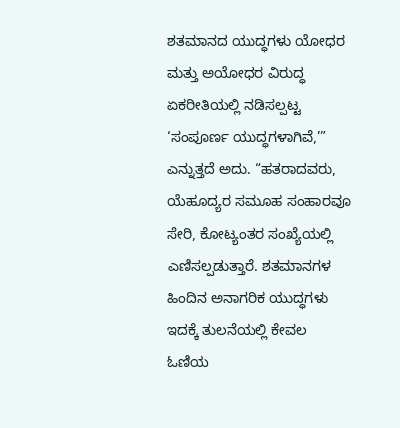ಶತಮಾನದ ಯುದ್ಧಗಳು ಯೋಧರ ಮತ್ತು ಅಯೋಧರ ವಿರುದ್ಧ ಏಕರೀತಿಯಲ್ಲಿ ನಡಿಸಲ್ಪಟ್ಟ ‘ಸಂಪೂರ್ಣ ಯುದ್ಧಗಳಾಗಿವೆ,’” ಎನ್ನುತ್ತದೆ ಅದು. “ಹತರಾದವರು, ಯೆಹೂದ್ಯರ ಸಮೂಹ ಸಂಹಾರವೂ ಸೇರಿ, ಕೋಟ್ಯಂತರ ಸಂಖ್ಯೆಯಲ್ಲಿ ಎಣಿಸಲ್ಪಡುತ್ತಾರೆ. ಶತಮಾನಗಳ ಹಿಂದಿನ ಅನಾಗರಿಕ ಯುದ್ಧಗಳು ಇದಕ್ಕೆ ತುಲನೆಯಲ್ಲಿ ಕೇವಲ ಓಣಿಯ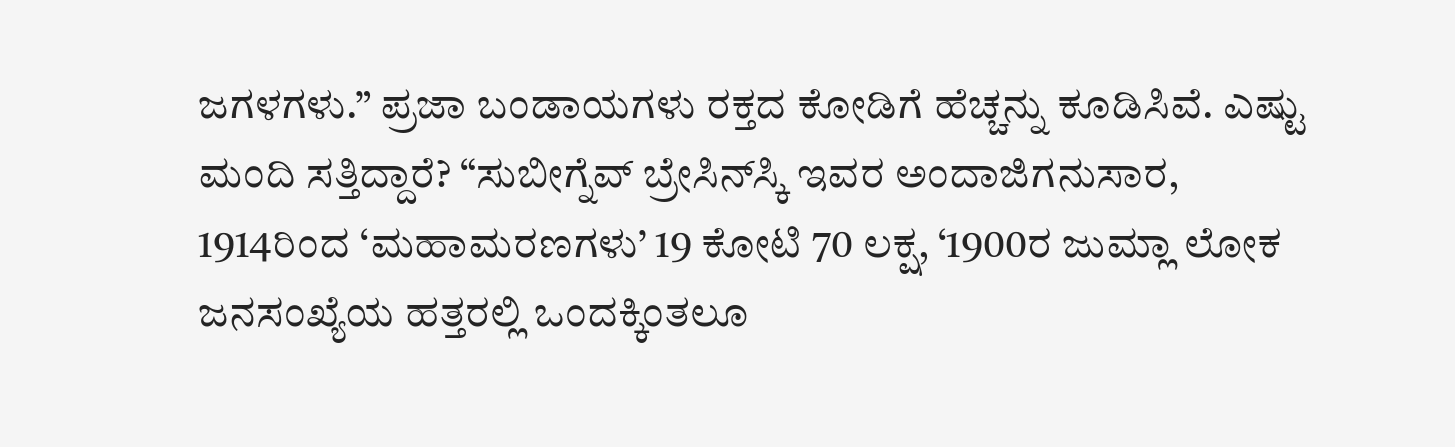ಜಗಳಗಳು.” ಪ್ರಜಾ ಬಂಡಾಯಗಳು ರಕ್ತದ ಕೋಡಿಗೆ ಹೆಚ್ಚನ್ನು ಕೂಡಿಸಿವೆ. ಎಷ್ಟು ಮಂದಿ ಸತ್ತಿದ್ದಾರೆ? “ಸುಬೀಗ್ನೆವ್‌ ಬ್ರೇಸಿನ್‌ಸ್ಕಿ ಇವರ ಅಂದಾಜಿಗನುಸಾರ, 1914ರಿಂದ ‘ಮಹಾಮರಣಗಳು’ 19 ಕೋಟಿ 70 ಲಕ್ಷ, ‘1900ರ ಜುಮ್ಲಾ ಲೋಕ ಜನಸಂಖ್ಯೆಯ ಹತ್ತರಲ್ಲಿ ಒಂದಕ್ಕಿಂತಲೂ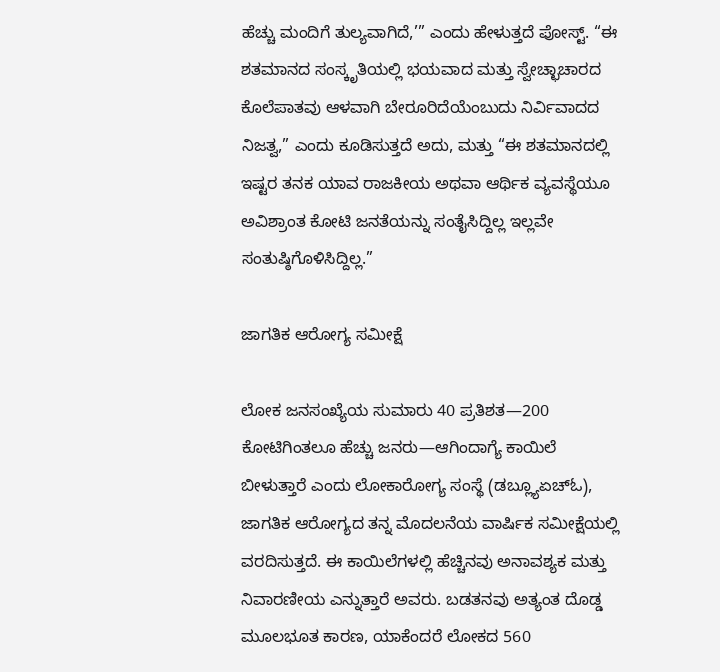ಹೆಚ್ಚು ಮಂದಿಗೆ ತುಲ್ಯವಾಗಿದೆ,’” ಎಂದು ಹೇಳುತ್ತದೆ ಪೋಸ್ಟ್‌. “ಈ ಶತಮಾನದ ಸಂಸ್ಕೃತಿಯಲ್ಲಿ ಭಯವಾದ ಮತ್ತು ಸ್ವೇಚ್ಛಾಚಾರದ ಕೊಲೆಪಾತವು ಆಳವಾಗಿ ಬೇರೂರಿದೆಯೆಂಬುದು ನಿರ್ವಿವಾದದ ನಿಜತ್ವ,” ಎಂದು ಕೂಡಿಸುತ್ತದೆ ಅದು, ಮತ್ತು “ಈ ಶತಮಾನದಲ್ಲಿ ಇಷ್ಟರ ತನಕ ಯಾವ ರಾಜಕೀಯ ಅಥವಾ ಆರ್ಥಿಕ ವ್ಯವಸ್ಥೆಯೂ ಅವಿಶ್ರಾಂತ ಕೋಟಿ ಜನತೆಯನ್ನು ಸಂತೈಸಿದ್ದಿಲ್ಲ ಇಲ್ಲವೇ ಸಂತುಷ್ಠಿಗೊಳಿಸಿದ್ದಿಲ್ಲ.”

ಜಾಗತಿಕ ಆರೋಗ್ಯ ಸಮೀಕ್ಷೆ

ಲೋಕ ಜನಸಂಖ್ಯೆಯ ಸುಮಾರು 40 ಪ್ರತಿಶತ—200 ಕೋಟಿಗಿಂತಲೂ ಹೆಚ್ಚು ಜನರು—ಆಗಿಂದಾಗ್ಯೆ ಕಾಯಿಲೆ ಬೀಳುತ್ತಾರೆ ಎಂದು ಲೋಕಾರೋಗ್ಯ ಸಂಸ್ಥೆ (ಡಬ್ಲ್ಯೂಏಚ್‌ಓ), ಜಾಗತಿಕ ಆರೋಗ್ಯದ ತನ್ನ ಮೊದಲನೆಯ ವಾರ್ಷಿಕ ಸಮೀಕ್ಷೆಯಲ್ಲಿ ವರದಿಸುತ್ತದೆ. ಈ ಕಾಯಿಲೆಗಳಲ್ಲಿ ಹೆಚ್ಚಿನವು ಅನಾವಶ್ಯಕ ಮತ್ತು ನಿವಾರಣೀಯ ಎನ್ನುತ್ತಾರೆ ಅವರು. ಬಡತನವು ಅತ್ಯಂತ ದೊಡ್ಡ ಮೂಲಭೂತ ಕಾರಣ, ಯಾಕೆಂದರೆ ಲೋಕದ 560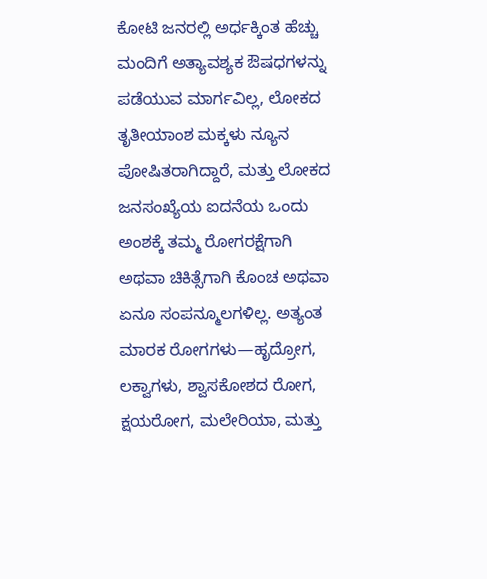ಕೋಟಿ ಜನರಲ್ಲಿ ಅರ್ಧಕ್ಕಿಂತ ಹೆಚ್ಚು ಮಂದಿಗೆ ಅತ್ಯಾವಶ್ಯಕ ಔಷಧಗಳನ್ನು ಪಡೆಯುವ ಮಾರ್ಗವಿಲ್ಲ, ಲೋಕದ ತೃತೀಯಾಂಶ ಮಕ್ಕಳು ನ್ಯೂನ ಪೋಷಿತರಾಗಿದ್ದಾರೆ, ಮತ್ತು ಲೋಕದ ಜನಸಂಖ್ಯೆಯ ಐದನೆಯ ಒಂದು ಅಂಶಕ್ಕೆ ತಮ್ಮ ರೋಗರಕ್ಷೆಗಾಗಿ ಅಥವಾ ಚಿಕಿತ್ಸೆಗಾಗಿ ಕೊಂಚ ಅಥವಾ ಏನೂ ಸಂಪನ್ಮೂಲಗಳಿಲ್ಲ. ಅತ್ಯಂತ ಮಾರಕ ರೋಗಗಳು—ಹೃದ್ರೋಗ, ಲಕ್ವಾಗಳು, ಶ್ವಾಸಕೋಶದ ರೋಗ, ಕ್ಷಯರೋಗ, ಮಲೇರಿಯಾ, ಮತ್ತು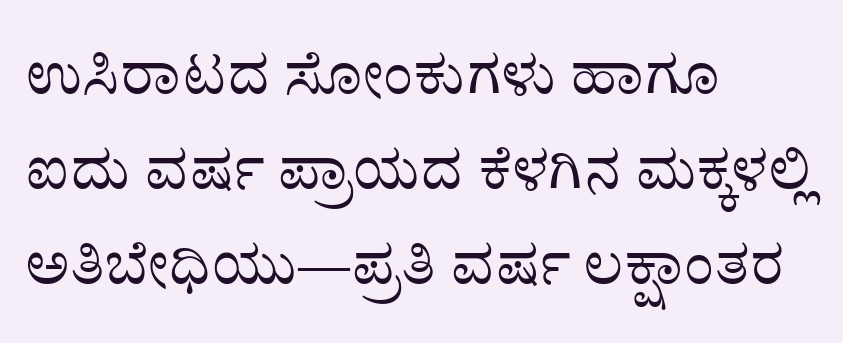ಉಸಿರಾಟದ ಸೋಂಕುಗಳು ಹಾಗೂ ಐದು ವರ್ಷ ಪ್ರಾಯದ ಕೆಳಗಿನ ಮಕ್ಕಳಲ್ಲಿ ಅತಿಬೇಧಿಯು—ಪ್ರತಿ ವರ್ಷ ಲಕ್ಷಾಂತರ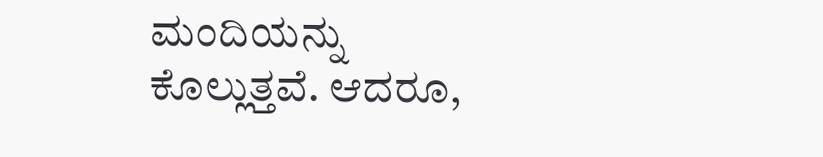ಮಂದಿಯನ್ನು ಕೊಲ್ಲುತ್ತವೆ. ಆದರೂ,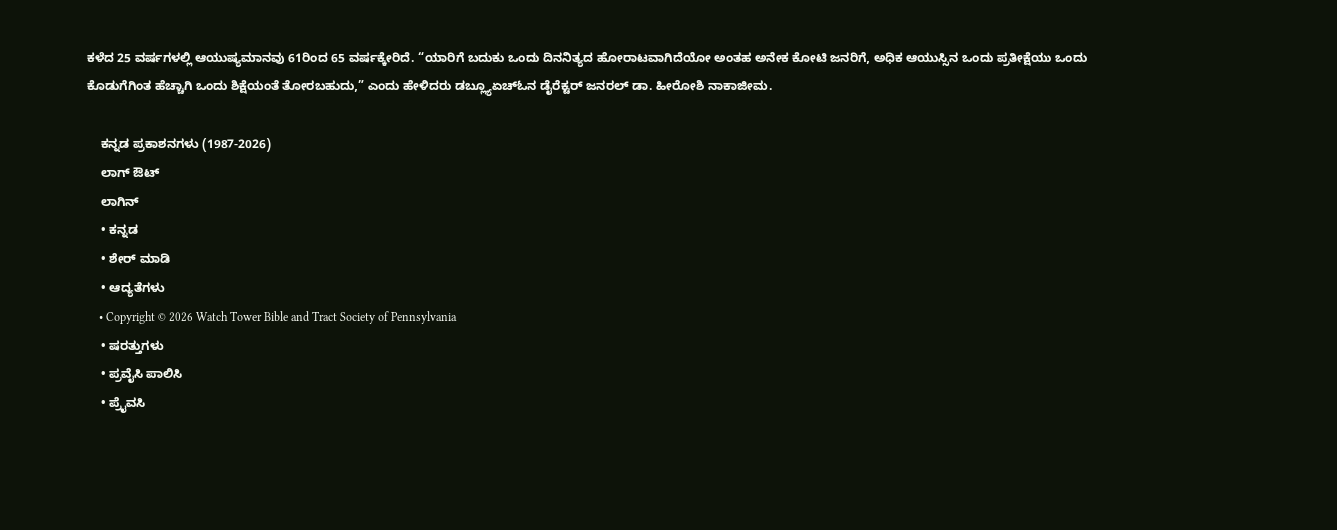ಕಳೆದ 25 ವರ್ಷಗಳಲ್ಲಿ ಆಯುಷ್ಯಮಾನವು 61ರಿಂದ 65 ವರ್ಷಕ್ಕೇರಿದೆ. “ಯಾರಿಗೆ ಬದುಕು ಒಂದು ದಿನನಿತ್ಯದ ಹೋರಾಟವಾಗಿದೆಯೋ ಅಂತಹ ಅನೇಕ ಕೋಟಿ ಜನರಿಗೆ, ಅಧಿಕ ಆಯುಸ್ಸಿನ ಒಂದು ಪ್ರತೀಕ್ಷೆಯು ಒಂದು ಕೊಡುಗೆಗಿಂತ ಹೆಚ್ಚಾಗಿ ಒಂದು ಶಿಕ್ಷೆಯಂತೆ ತೋರಬಹುದು,” ಎಂದು ಹೇಳಿದರು ಡಬ್ಲ್ಯೂಏಚ್‌ಓನ ಡೈರೆಕ್ಟರ್‌ ಜನರಲ್‌ ಡಾ. ಹೀರೋಶಿ ನಾಕಾಜೀಮ.

    ಕನ್ನಡ ಪ್ರಕಾಶನಗಳು (1987-2026)
    ಲಾಗ್ ಔಟ್
    ಲಾಗಿನ್
    • ಕನ್ನಡ
    • ಶೇರ್ ಮಾಡಿ
    • ಆದ್ಯತೆಗಳು
    • Copyright © 2026 Watch Tower Bible and Tract Society of Pennsylvania
    • ಷರತ್ತುಗಳು
    • ಪ್ರವೈಸಿ ಪಾಲಿಸಿ
    • ಪ್ರೈವಸಿ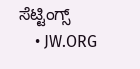ಸೆಟ್ಟಿಂಗ್ಸ್
    • JW.ORG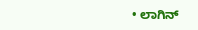• ಲಾಗಿನ್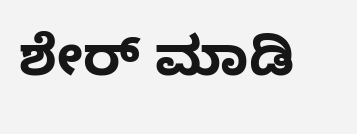ಶೇರ್ ಮಾಡಿ